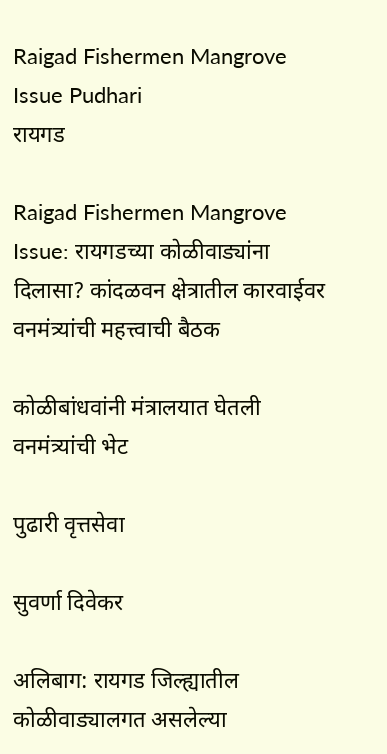Raigad Fishermen Mangrove Issue Pudhari
रायगड

Raigad Fishermen Mangrove Issue: रायगडच्या कोळीवाड्यांना दिलासा? कांदळवन क्षेत्रातील कारवाईवर वनमंत्र्यांची महत्त्वाची बैठक

कोळीबांधवांनी मंत्रालयात घेतली वनमंत्र्यांची भेट

पुढारी वृत्तसेवा

सुवर्णा दिवेकर

अलिबाग: रायगड जिल्ह्यातील कोळीवाड्यालगत असलेल्या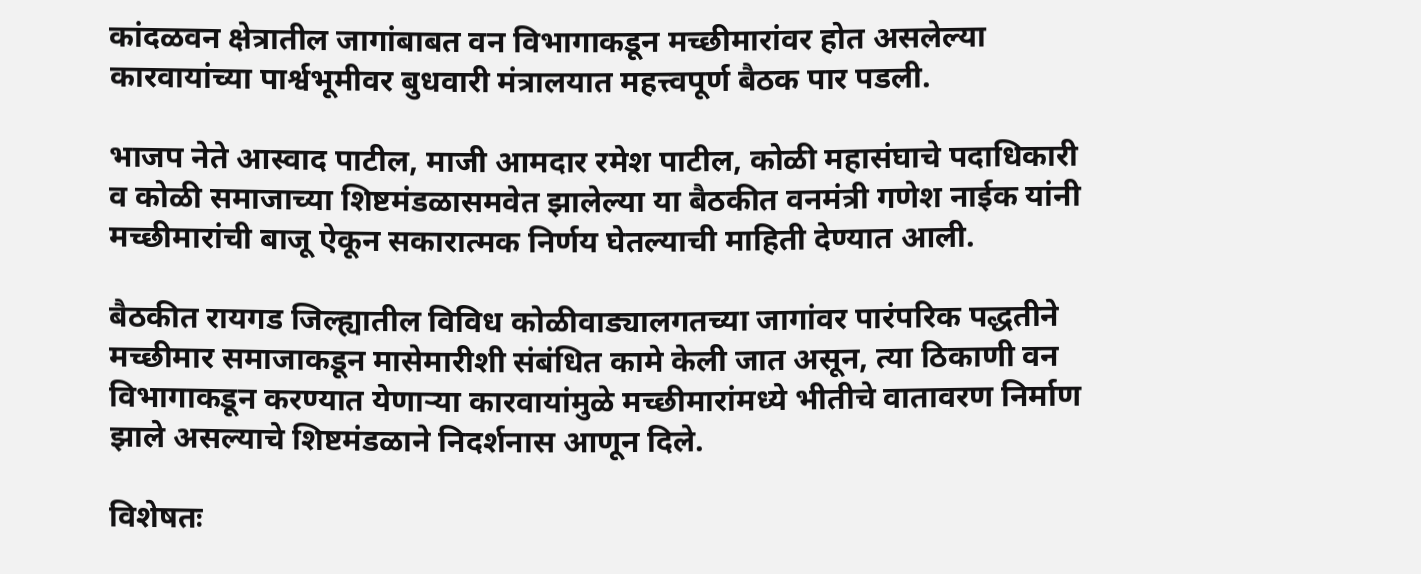कांदळवन क्षेत्रातील जागांबाबत वन विभागाकडून मच्छीमारांवर होत असलेल्या कारवायांच्या पार्श्वभूमीवर बुधवारी मंत्रालयात महत्त्वपूर्ण बैठक पार पडली.

भाजप नेते आस्वाद पाटील, माजी आमदार रमेश पाटील, कोळी महासंघाचे पदाधिकारी व कोळी समाजाच्या शिष्टमंडळासमवेत झालेल्या या बैठकीत वनमंत्री गणेश नाईक यांनी मच्छीमारांची बाजू ऐकून सकारात्मक निर्णय घेतल्याची माहिती देण्यात आली.

बैठकीत रायगड जिल्ह्यातील विविध कोळीवाड्यालगतच्या जागांवर पारंपरिक पद्धतीने मच्छीमार समाजाकडून मासेमारीशी संबंधित कामे केली जात असून, त्या ठिकाणी वन विभागाकडून करण्यात येणाऱ्या कारवायांमुळे मच्छीमारांमध्ये भीतीचे वातावरण निर्माण झाले असल्याचे शिष्टमंडळाने निदर्शनास आणून दिले.

विशेषतः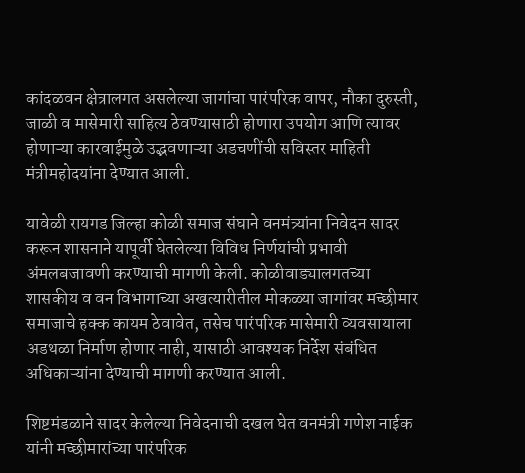कांदळवन क्षेत्रालगत असलेल्या जागांचा पारंपरिक वापर, नौका दुरुस्ती, जाळी व मासेमारी साहित्य ठेवण्यासाठी होणारा उपयोग आणि त्यावर होणाऱ्या कारवाईमुळे उद्भवणाऱ्या अडचणींची सविस्तर माहिती मंत्रीमहोदयांना देण्यात आली.

यावेळी रायगड जिल्हा कोळी समाज संघाने वनमंत्र्यांना निवेदन सादर करून शासनाने यापूर्वी घेतलेल्या विविध निर्णयांची प्रभावी अंमलबजावणी करण्याची मागणी केली. कोळीवाड्यालगतच्या शासकीय व वन विभागाच्या अखत्यारीतील मोकळ्या जागांवर मच्छीमार समाजाचे हक्क कायम ठेवावेत, तसेच पारंपरिक मासेमारी व्यवसायाला अडथळा निर्माण होणार नाही, यासाठी आवश्यक निर्देश संबंधित अधिकाऱ्यांना देण्याची मागणी करण्यात आली.

शिष्टमंडळाने सादर केलेल्या निवेदनाची दखल घेत वनमंत्री गणेश नाईक यांनी मच्छीमारांच्या पारंपरिक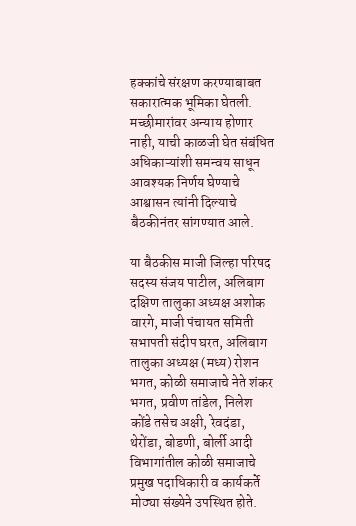हक्कांचे संरक्षण करण्याबाबत सकारात्मक भूमिका घेतली. मच्छीमारांवर अन्याय होणार नाही, याची काळजी घेत संबंधित अधिकाऱ्यांशी समन्वय साधून आवश्यक निर्णय घेण्याचे आश्वासन त्यांनी दिल्याचे बैठकीनंतर सांगण्यात आले.

या बैठकीस माजी जिल्हा परिषद सदस्य संजय पाटील, अलिबाग दक्षिण तालुका अध्यक्ष अशोक वारगे, माजी पंचायत समिती सभापती संदीप घरत, अलिबाग तालुका अध्यक्ष (मध्य) रोशन भगत, कोळी समाजाचे नेते शंकर भगत, प्रवीण तांडेल, निलेश कोंडे तसेच अक्षी, रेवदंडा, थेरोंडा, बोडणी, बोर्ली आदी विभागांतील कोळी समाजाचे प्रमुख पदाधिकारी व कार्यकर्ते मोठ्या संख्येने उपस्थित होते.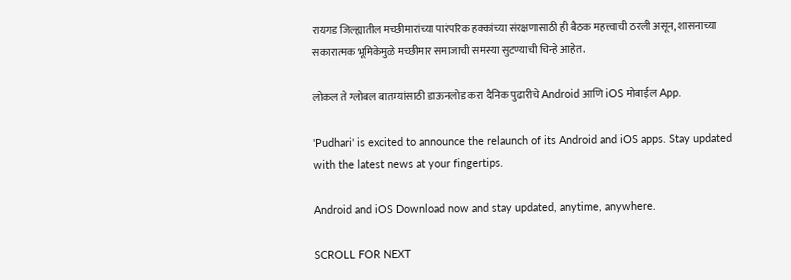रायगड जिल्ह्यातील मच्छीमारांच्या पारंपरिक हक्कांच्या संरक्षणासाठी ही बैठक महत्त्वाची ठरली असून, शासनाच्या सकारात्मक भूमिकेमुळे मच्छीमार समाजाची समस्या सुटण्याची चिन्हे आहेत.

लोकल ते ग्लोबल बातम्यांसाठी डाऊनलोड करा दैनिक पुढारीचे Android आणि iOS मोबाईल App.

'Pudhari' is excited to announce the relaunch of its Android and iOS apps. Stay updated with the latest news at your fingertips.

Android and iOS Download now and stay updated, anytime, anywhere.

SCROLL FOR NEXT